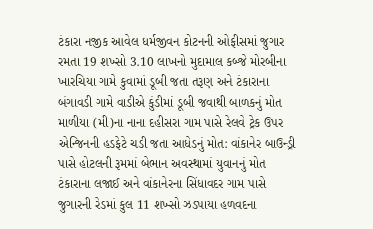ટંકારા નજીક આવેલ ધર્મજીવન કોટનની ઓફીસમાં જુગાર રમતા 19 શખ્સો 3.10 લાખનો મુદામાલ કબ્જે મોરબીના ખારચિયા ગામે કુવામાં ડૂબી જતા તરૂણ અને ટંકારાના બંગાવડી ગામે વાડીએ કુંડીમાં ડૂબી જવાથી બાળકનું મોત માળીયા (મી)ના નાના દહીસરા ગામ પાસે રેલવે ટ્રેક ઉપર એન્જિનની હડફેટે ચડી જતા આધેડનું મોત: વાંકાનેર બાઉન્ડ્રી પાસે હોટલની રૂમમાં બેભાન અવસ્થામાં યુવાનનું મોત ટંકારાના લજાઈ અને વાંકાનેરના સિંધાવદર ગામ પાસે જુગારની રેડમાં કુલ 11 શખ્સો ઝડપાયા હળવદના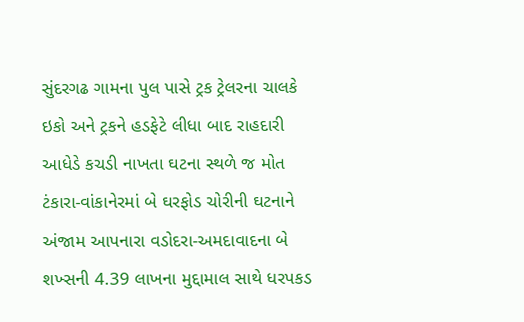સુંદરગઢ ગામના પુલ પાસે ટ્રક ટ્રેલરના ચાલકે ઇકો અને ટ્રકને હડફેટે લીધા બાદ રાહદારી આધેડે કચડી નાખતા ઘટના સ્થળે જ મોત ટંકારા-વાંકાનેરમાં બે ઘરફોડ ચોરીની ઘટનાને અંજામ આપનારા વડોદરા-અમદાવાદના બે શખ્સની 4.39 લાખના મુદ્દામાલ સાથે ધરપકડ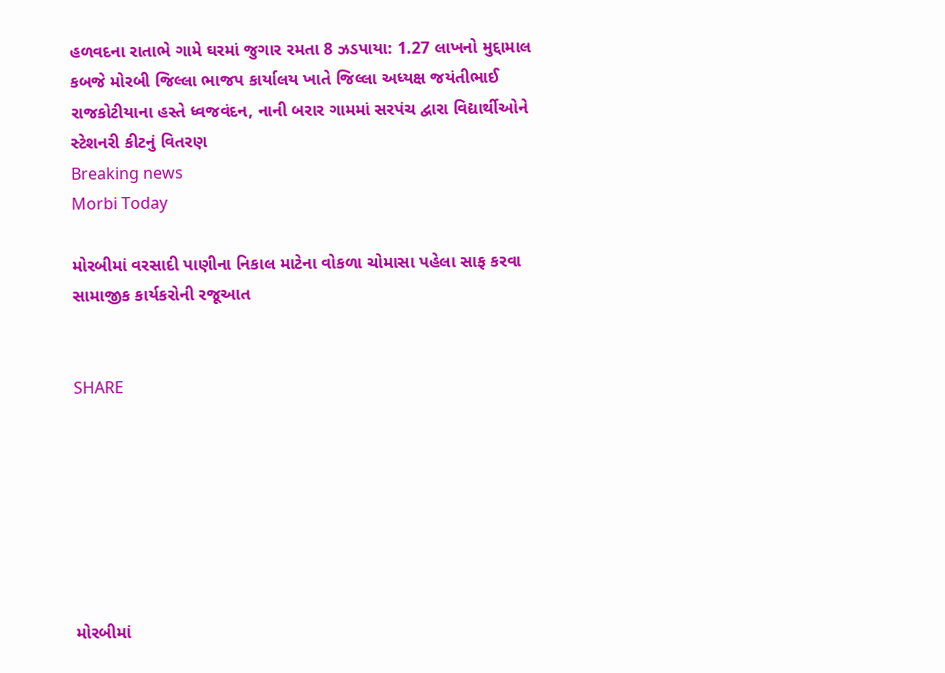હળવદના રાતાભે ગામે ઘરમાં જુગાર રમતા 8 ઝડપાયા: 1.27 લાખનો મુદ્દામાલ કબજે મોરબી જિલ્લા ભાજપ કાર્યાલય ખાતે જિલ્લા અધ્યક્ષ જયંતીભાઈ રાજકોટીયાના હસ્તે ધ્વજવંદન, નાની બરાર ગામમાં સરપંચ દ્વારા વિદ્યાર્થીઓને સ્ટેશનરી કીટનું વિતરણ
Breaking news
Morbi Today

મોરબીમાં વરસાદી પાણીના નિકાલ માટેના વોકળા ચોમાસા પહેલા સાફ કરવા સામાજીક કાર્યકરોની રજૂઆત


SHARE







મોરબીમાં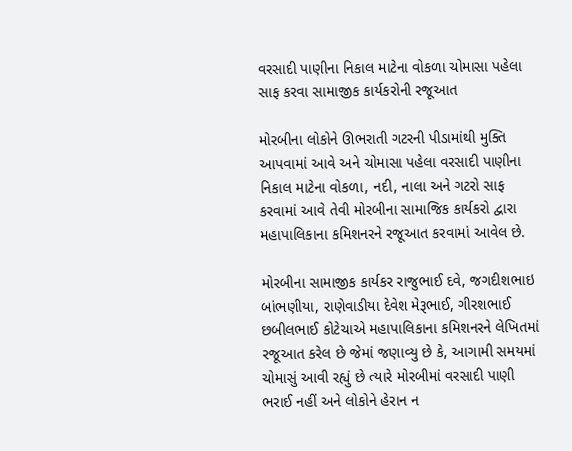વરસાદી પાણીના નિકાલ માટેના વોકળા ચોમાસા પહેલા સાફ કરવા સામાજીક કાર્યકરોની રજૂઆત

મોરબીના લોકોને ઊભરાતી ગટરની પીડામાંથી મુક્તિ આપવામાં આવે અને ચોમાસા પહેલા વરસાદી પાણીના નિકાલ માટેના વોકળા, નદી, નાલા અને ગટરો સાફ કરવામાં આવે તેવી મોરબીના સામાજિક કાર્યકરો દ્વારા મહાપાલિકાના કમિશનરને રજૂઆત કરવામાં આવેલ છે.

મોરબીના સામાજીક કાર્યકર રાજુભાઈ દવે, જગદીશભાઇ બાંભણીયા, રાણેવાડીયા દેવેશ મેરૂભાઈ, ગીરશભાઈ છબીલભાઈ કોટેચાએ મહાપાલિકાના કમિશનરને લેખિતમાં રજૂઆત કરેલ છે જેમાં જણાવ્યુ છે કે, આગામી સમયમાં ચોમાસું આવી રહ્યું છે ત્યારે મોરબીમાં વરસાદી પાણી ભરાઈ નહીં અને લોકોને હેરાન ન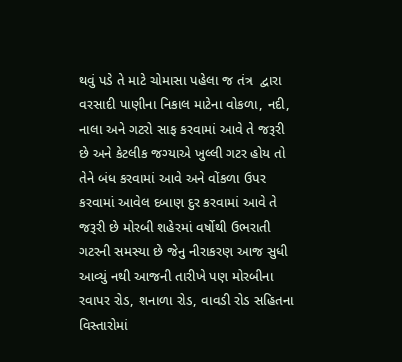થવું પડે તે માટે ચોમાસા પહેલા જ તંત્ર  દ્વારા વરસાદી પાણીના નિકાલ માટેના વોકળા, નદી, નાલા અને ગટરો સાફ કરવામાં આવે તે જરૂરી છે અને કેટલીક જગ્યાએ ખુલ્લી ગટર હોય તો તેને બંધ કરવામાં આવે અને વોંકળા ઉપર કરવામાં આવેલ દબાણ દુર કરવામાં આવે તે જરૂરી છે મોરબી શહેરમાં વર્ષોથી ઉભરાતી ગટરની સમસ્યા છે જેનુ નીરાકરણ આજ સુધી આવ્યું નથી આજની તારીખે પણ મોરબીના રવાપર રોડ, શનાળા રોડ, વાવડી રોડ સહિતના વિસ્તારોમાં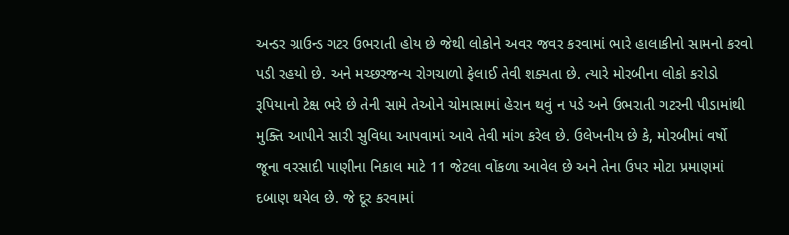અન્ડર ગ્રાઉન્ડ ગટર ઉભરાતી હોય છે જેથી લોકોને અવર જવર કરવામાં ભારે હાલાકીનો સામનો કરવો પડી રહયો છે. અને મચ્છરજન્ય રોગચાળો ફેલાઈ તેવી શક્યતા છે. ત્યારે મોરબીના લોકો કરોડો રૂપિયાનો ટેક્ષ ભરે છે તેની સામે તેઓને ચોમાસામાં હેરાન થવું ન પડે અને ઉભરાતી ગટરની પીડામાંથી મુક્તિ આપીને સારી સુવિધા આપવામાં આવે તેવી માંગ કરેલ છે. ઉલેખનીય છે કે, મોરબીમાં વર્ષો જૂના વરસાદી પાણીના નિકાલ માટે 11 જેટલા વોંકળા આવેલ છે અને તેના ઉપર મોટા પ્રમાણમાં દબાણ થયેલ છે. જે દૂર કરવામાં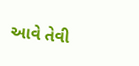આવે તેવી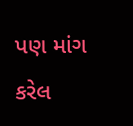પણ માંગ કરેલ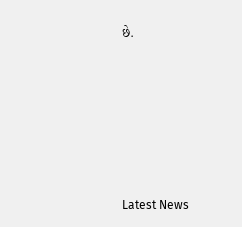છે.






Latest News